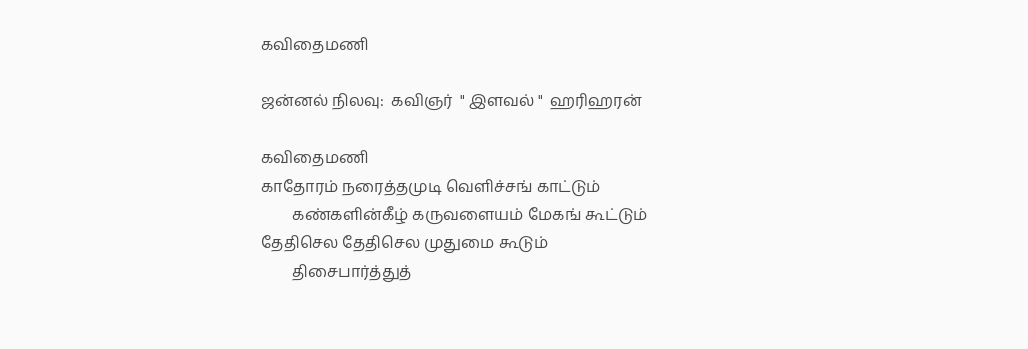கவிதைமணி

ஜன்னல் நிலவு:  கவிஞர்  " இளவல் "  ஹரிஹரன்

கவிதைமணி
காதோரம் நரைத்தமுடி வெளிச்சங் காட்டும்
        கண்களின்கீழ் கருவளையம் மேகங் கூட்டும்
தேதிசெல தேதிசெல முதுமை கூடும்
        திசைபார்த்துத்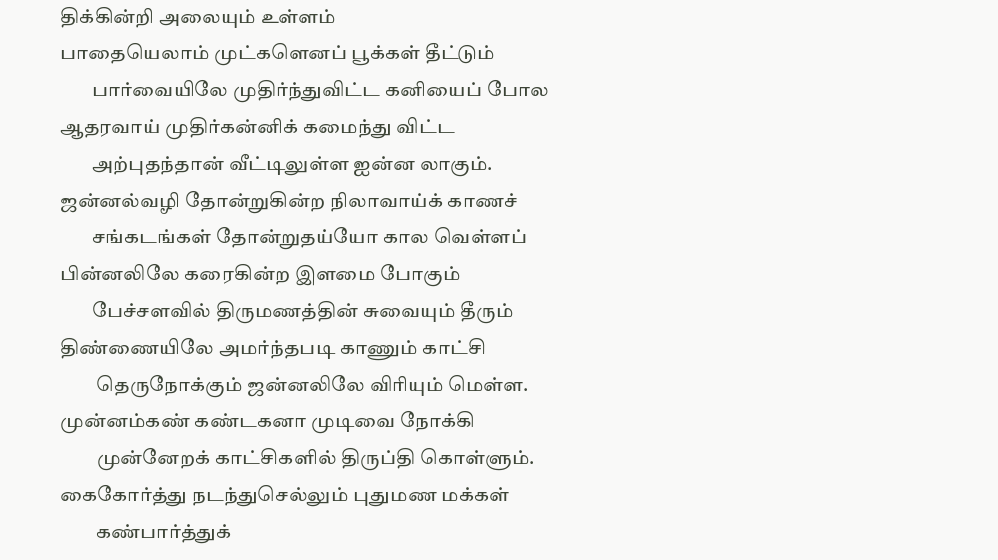திக்கின்றி அலையும் உள்ளம்
பாதையெலாம் முட்களெனப் பூக்கள் தீட்டும்
        பார்வையிலே முதிர்ந்துவிட்ட கனியைப் போல
ஆதரவாய் முதிர்கன்னிக் கமைந்து விட்ட
        அற்புதந்தான் வீட்டிலுள்ள ஐன்ன லாகும்.
ஜன்னல்வழி தோன்றுகின்ற நிலாவாய்க் காணச்
        சங்கடங்கள் தோன்றுதய்யோ கால வெள்ளப்
பின்னலிலே கரைகின்ற இளமை போகும்
        பேச்சளவில் திருமணத்தின் சுவையும் தீரும்
திண்ணையிலே அமர்ந்தபடி காணும் காட்சி
         தெருநோக்கும் ஜன்னலிலே விரியும் மெள்ள.
முன்னம்கண் கண்டகனா முடிவை நோக்கி
         முன்னேறக் காட்சிகளில் திருப்தி கொள்ளும்.
கைகோர்த்து நடந்துசெல்லும் புதுமண மக்கள்
         கண்பார்த்துக்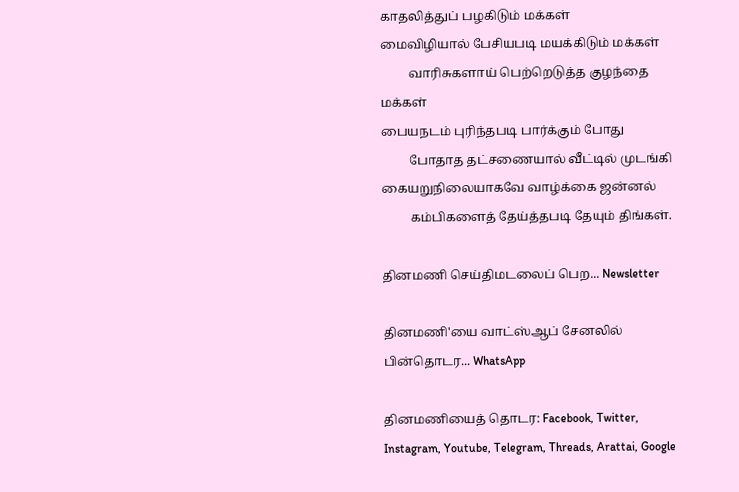காதலித்துப் பழகிடும் மக்கள்
மைவிழியால் பேசியபடி மயக்கிடும் மக்கள்
         வாரிசுகளாய் பெற்றெடுத்த குழந்தை மக்கள்
பையநடம் புரிந்தபடி பார்க்கும் போது
         போதாத தட்சணையால் வீட்டில் முடங்கி
கையறுநிலையாகவே வாழ்க்கை ஜன்னல்
         கம்பிகளைத் தேய்த்தபடி தேயும் திங்கள்.

தினமணி செய்திமடலைப் பெற... Newsletter

தினமணி'யை வாட்ஸ்ஆப் சேனலில் பின்தொடர... WhatsApp

தினமணியைத் தொடர: Facebook, Twitter, Instagram, Youtube, Telegram, Threads, Arattai, Google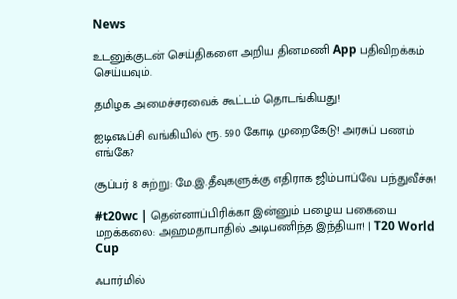News

உடனுக்குடன் செய்திகளை அறிய தினமணி App பதிவிறக்கம் செய்யவும்.

தமிழக அமைச்சரவைக் கூட்டம் தொடங்கியது!

ஐடிஎஃப்சி வங்கியில் ரூ. 590 கோடி முறைகேடு! அரசுப் பணம் எங்கே?

சூப்பர் 8 சுற்று: மே.இ.தீவுகளுக்கு எதிராக ஜிம்பாப்வே பந்துவீச்சு!

#t20wc | தென்னாப்பிரிக்கா இன்னும் பழைய பகையை மறக்கலை: அஹமதாபாதில் அடிபணிந்த இந்தியா! | T20 World Cup

ஃபார்மில்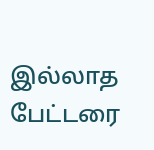இல்லாத பேட்டரை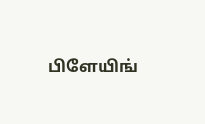பிளேயிங்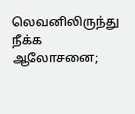லெவனிலிருந்து நீக்க ஆலோசனை;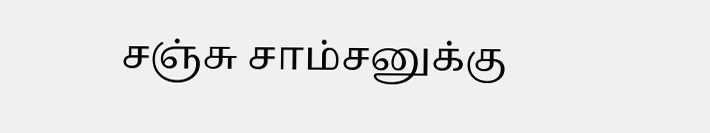சஞ்சு சாம்சனுக்கு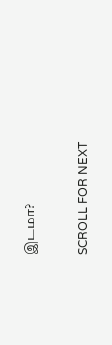இடமா?

SCROLL FOR NEXT